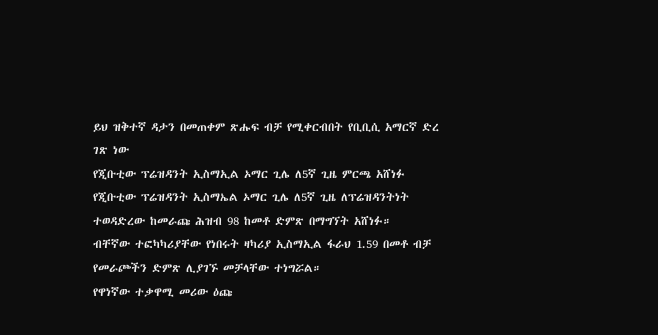ይህ ዝቅተኛ ዳታን በመጠቀም ጽሑፍ ብቻ የሚቀርብበት የቢቢሲ አማርኛ ድረ ገጽ ነው
የጂቡቲው ፕሬዝዳንት ኢስማኢል ኦማር ጊሌ ለ5ኛ ጊዜ ምርጫ አሸነፉ
የጂቡቲው ፕሬዝዳንት ኢስማኤል ኦማር ጊሌ ለ5ኛ ጊዜ ለፕሬዝዳንትነት ተወዳድረው ከመራጩ ሕዝብ 98 ከመቶ ድምጽ በማግኘት አሸነፉ።
ብቸኛው ተፎካካሪያቸው የነበሩት ዛካሪያ ኢስማኢል ፋራህ 1.59 በመቶ ብቻ የመራጮችን ድምጽ ሊያገኙ መቻላቸው ተነግሯል።
የዋነኛው ተቃዋሚ መሪው ዕጩ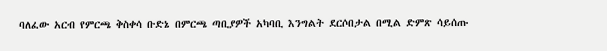ባለፈው አርብ የምርጫ ቅስቀሳ ቡድኔ በምርጫ ጣቢያዎች አካባቢ እንግልት ደርሶበታል በሚል ድምጽ ሳይሰጡ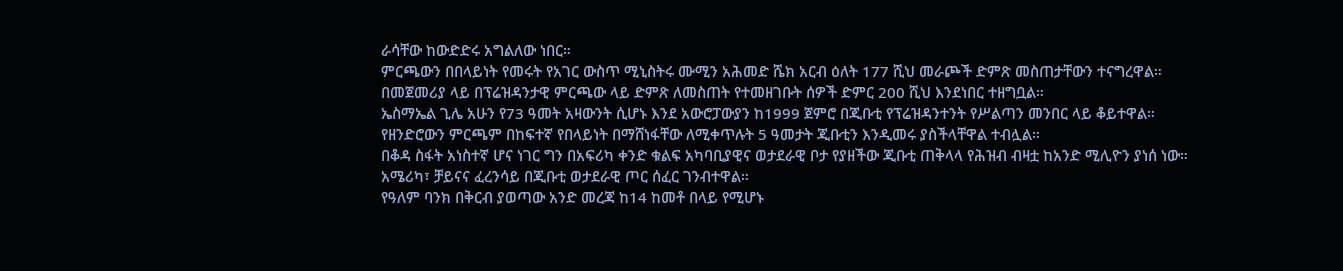ራሳቸው ከውድድሩ አግልለው ነበር።
ምርጫውን በበላይነት የመሩት የአገር ውስጥ ሚኒስትሩ ሙሚን አሕመድ ሼክ አርብ ዕለት 177 ሺህ መራጮች ድምጽ መስጠታቸውን ተናግረዋል።
በመጀመሪያ ላይ በፕሬዝዳንታዊ ምርጫው ላይ ድምጽ ለመስጠት የተመዘገቡት ሰዎች ድምር 200 ሺህ እንደነበር ተዘግቧል።
ኤስማኤል ጊሌ አሁን የ73 ዓመት አዛውንት ሲሆኑ እንደ አውሮፓውያን ከ1999 ጀምሮ በጂቡቲ የፕሬዝዳንተንት የሥልጣን መንበር ላይ ቆይተዋል።
የዘንድሮውን ምርጫም በከፍተኛ የበላይነት በማሸነፋቸው ለሚቀጥሉት 5 ዓመታት ጂቡቲን እንዲመሩ ያስችላቸዋል ተብሏል።
በቆዳ ስፋት አነስተኛ ሆና ነገር ግን በአፍሪካ ቀንድ ቁልፍ አካባቢያዊና ወታደራዊ ቦታ የያዘችው ጂቡቲ ጠቅላላ የሕዝብ ብዛቷ ከአንድ ሚሊዮን ያነሰ ነው።
አሜሪካ፣ ቻይናና ፈረንሳይ በጂቡቲ ወታደራዊ ጦር ሰፈር ገንብተዋል።
የዓለም ባንክ በቅርብ ያወጣው አንድ መረጃ ከ14 ከመቶ በላይ የሚሆኑ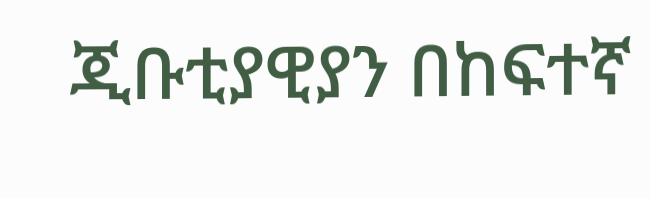ጂቡቲያዊያን በከፍተኛ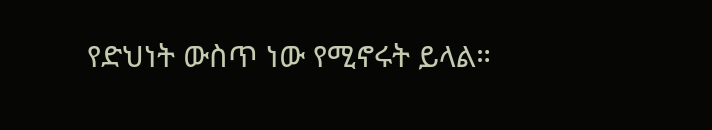የድህነት ውስጥ ነው የሚኖሩት ይላል።